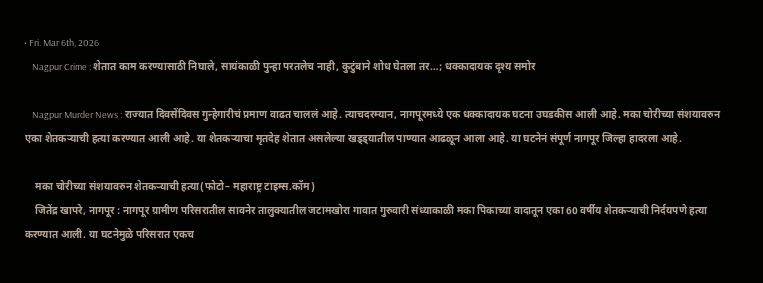• Fri. Mar 6th, 2026
    Nagpur Crime : शेतात काम करण्यासाठी निघाले, सायंकाळी पुन्हा परतलेच नाही, कुटुंबाने शोध घेतला तर…; धक्कादायक दृश्य समोर

    Nagpur Murder News : राज्यात दिवसेंदिवस गुन्हेगारीचं प्रमाण वाढत चाललं आहे. त्याचदरम्यान, नागपूरमध्ये एक धक्कादायक घटना उघडकीस आली आहे. मका चोरीच्या संशयावरुन एका शेतकऱ्याची हत्या करण्यात आली आहे. या शेतकऱ्याचा मृतदेह शेतात असलेल्या खड्ड्यातील पाण्यात आढळून आला आहे. या घटनेनं संपूर्ण नागपूर जिल्हा हादरला आहे.

    मका चोरीच्या संशयावरुन शेतकऱ्याची हत्या(फोटो– महाराष्ट्र टाइम्स.कॉम)
    जितेंद्र खापरे, नागपूर : नागपूर ग्रामीण परिसरातील सावनेर तालुक्यातील जटामखोरा गावात गुरुवारी संध्याकाळी मका पिकाच्या वादातून एका 60 वर्षीय शेतकऱ्याची निर्दयपणे हत्या करण्यात आली. या घटनेमुळे परिसरात एकच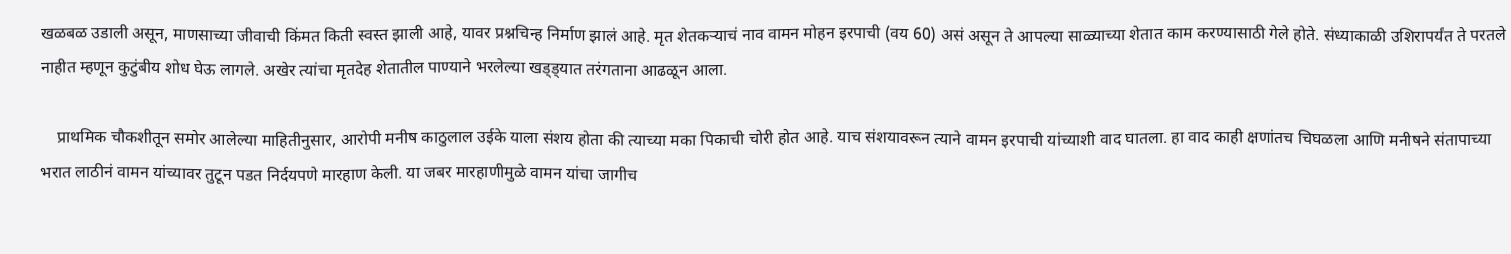खळबळ उडाली असून, माणसाच्या जीवाची किंमत किती स्वस्त झाली आहे, यावर प्रश्नचिन्ह निर्माण झालं आहे. मृत शेतकऱ्याचं नाव वामन मोहन इरपाची (वय 60) असं असून ते आपल्या साळ्याच्या शेतात काम करण्यासाठी गेले होते. संध्याकाळी उशिरापर्यंत ते परतले नाहीत म्हणून कुटुंबीय शोध घेऊ लागले. अखेर त्यांचा मृतदेह शेतातील पाण्याने भरलेल्या खड्ड्यात तरंगताना आढळून आला.

    प्राथमिक चौकशीतून समोर आलेल्या माहितीनुसार, आरोपी मनीष काठुलाल उईके याला संशय होता की त्याच्या मका पिकाची चोरी होत आहे. याच संशयावरून त्याने वामन इरपाची यांच्याशी वाद घातला. हा वाद काही क्षणांतच चिघळला आणि मनीषने संतापाच्या भरात लाठीनं वामन यांच्यावर तुटून पडत निर्दयपणे मारहाण केली. या जबर मारहाणीमुळे वामन यांचा जागीच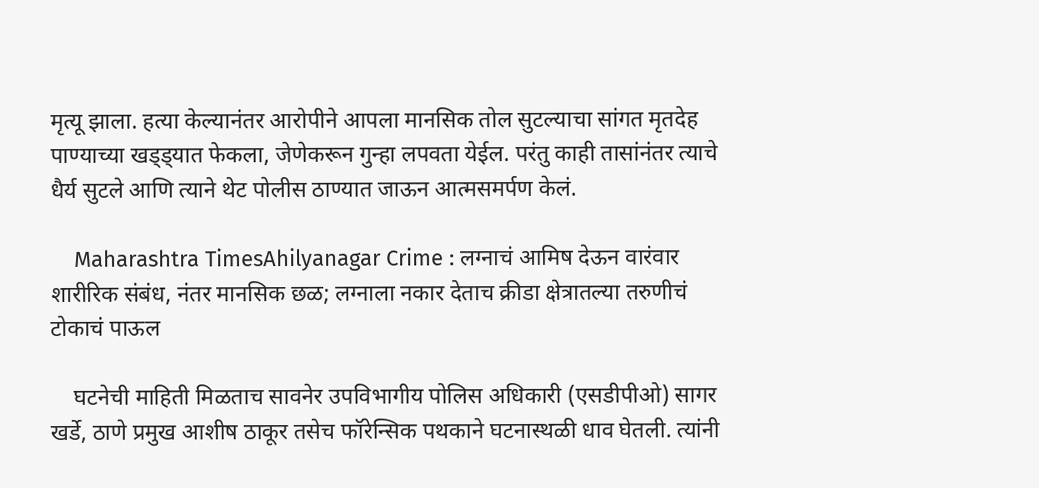मृत्यू झाला. हत्या केल्यानंतर आरोपीने आपला मानसिक तोल सुटल्याचा सांगत मृतदेह पाण्याच्या खड्ड्यात फेकला, जेणेकरून गुन्हा लपवता येईल. परंतु काही तासांनंतर त्याचे धैर्य सुटले आणि त्याने थेट पोलीस ठाण्यात जाऊन आत्मसमर्पण केलं.

    Maharashtra TimesAhilyanagar Crime : लग्नाचं आमिष देऊन वारंवार शारीरिक संबंध, नंतर मानसिक छळ; लग्नाला नकार देताच क्रीडा क्षेत्रातल्या तरुणीचं टोकाचं पाऊल

    घटनेची माहिती मिळताच सावनेर उपविभागीय पोलिस अधिकारी (एसडीपीओ) सागर खर्डे, ठाणे प्रमुख आशीष ठाकूर तसेच फॉरेन्सिक पथकाने घटनास्थळी धाव घेतली. त्यांनी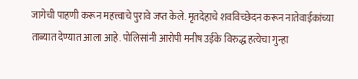जागेची पाहणी करून महत्त्वाचे पुरावे जप्त केले. मृतदेहाचे शवविच्छेदन करून नातेवाईकांच्या ताब्यात देण्यात आला आहे. पोलिसांनी आरोपी मनीष उईके विरुद्ध हत्येचा गुन्हा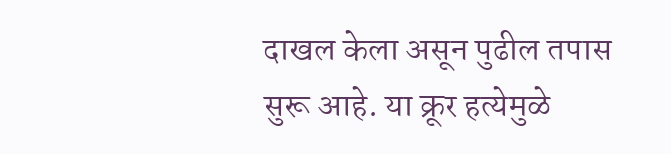दाखल केला असून पुढील तपास सुरू आहे. या क्रूर हत्येमुळे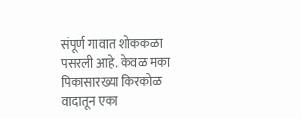संपूर्ण गावात शोककळा पसरली आहे. केवळ मका पिकासारख्या किरकोळ वादातून एका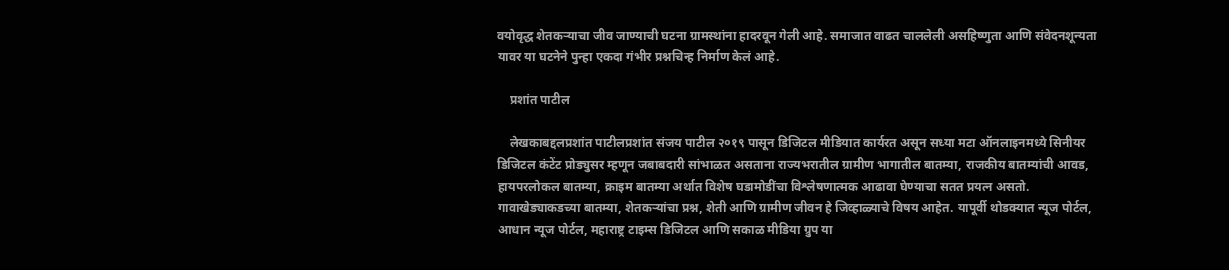वयोवृद्ध शेतकऱ्याचा जीव जाण्याची घटना ग्रामस्थांना हादरवून गेली आहे. समाजात वाढत चाललेली असहिष्णुता आणि संवेदनशून्यता यावर या घटनेने पुन्हा एकदा गंभीर प्रश्नचिन्ह निर्माण केलं आहे.

    प्रशांत पाटील

    लेखकाबद्दलप्रशांत पाटीलप्रशांत संजय पाटील २०१९ पासून डिजिटल मीडियात कार्यरत असून सध्या मटा ऑनलाइनमध्ये सिनीयर डिजिटल कंटेंट प्रोड्युसर म्हणून जबाबदारी सांभाळत असताना राज्यभरातील ग्रामीण भागातील बातम्या, राजकीय बातम्यांची आवड, हायपरलोकल बातम्या, क्राइम बातम्या अर्थात विशेष घडामोडींचा विश्लेषणात्मक आढावा घेण्याचा सतत प्रयत्न असतो. गावाखेड्याकडच्या बातम्या, शेतकऱ्यांचा प्रश्न, शेती आणि ग्रामीण जीवन हे जिव्हाळ्याचे विषय आहेत. यापूर्वी थोडक्यात न्यूज पोर्टल, आधान न्यूज पोर्टल, महाराष्ट्र टाइम्स डिजिटल आणि सकाळ मीडिया ग्रुप या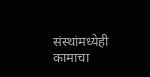संस्थांमध्येही कामाचा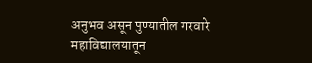अनुभव असून पुण्यातील गरवारे महाविद्यालयातून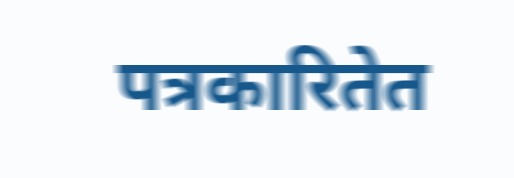पत्रकारितेत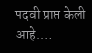पदवी प्राप्त केली आहे.…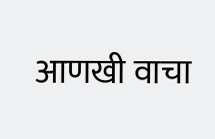आणखी वाचा